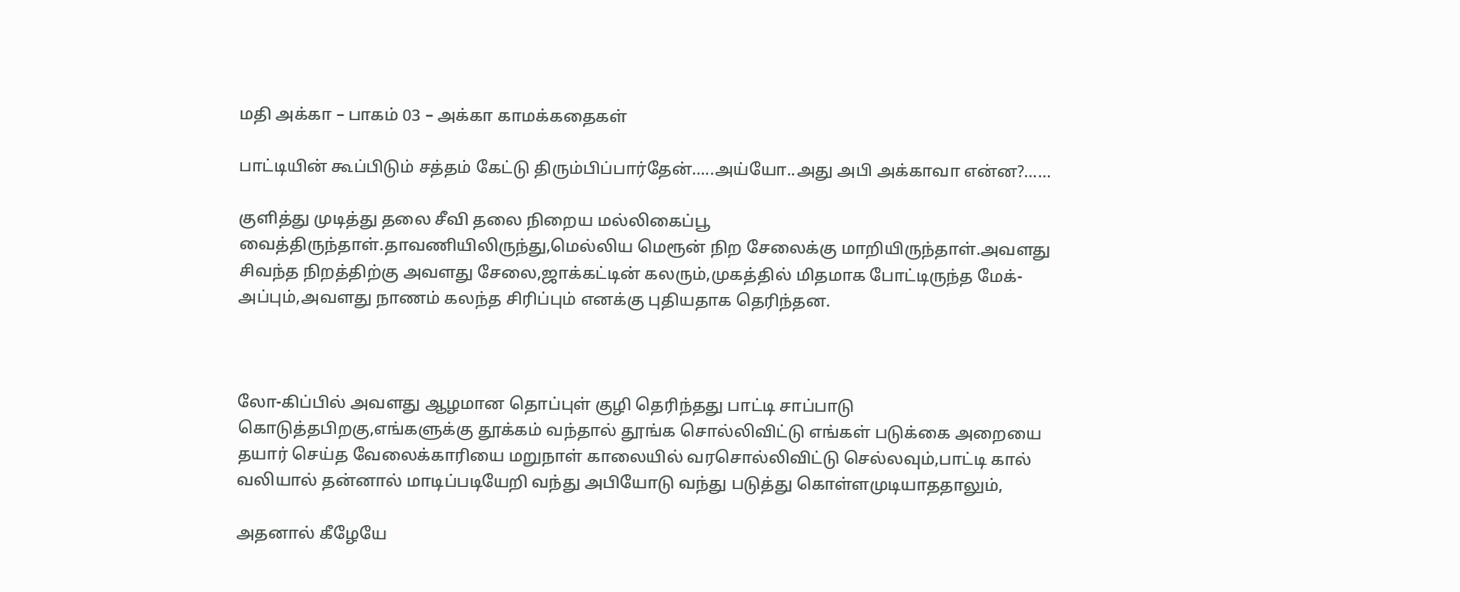மதி அக்கா – பாகம் 03 – அக்கா காமக்கதைகள்

பாட்டியின் கூப்பிடும் சத்தம் கேட்டு திரும்பிப்பார்தேன்…..அய்யோ..அது அபி அக்காவா என்ன?……

குளித்து முடித்து தலை சீவி தலை நிறைய மல்லிகைப்பூ வைத்திருந்தாள்.தாவணியிலிருந்து,மெல்லிய மெரூன் நிற சேலைக்கு மாறியிருந்தாள்.அவளது சிவந்த நிறத்திற்கு அவளது சேலை,ஜாக்கட்டின் கலரும்,முகத்தில் மிதமாக போட்டிருந்த மேக்-அப்பும்,அவளது நாணம் கலந்த சிரிப்பும் எனக்கு புதியதாக தெரிந்தன.



லோ-கிப்பில் அவளது ஆழமான தொப்புள் குழி தெரிந்தது பாட்டி சாப்பாடு கொடுத்தபிறகு,எங்களுக்கு தூக்கம் வந்தால் தூங்க சொல்லிவிட்டு எங்கள் படுக்கை அறையை தயார் செய்த வேலைக்காரியை மறுநாள் காலையில் வரசொல்லிவிட்டு செல்லவும்,பாட்டி கால் வலியால் தன்னால் மாடிப்படியேறி வந்து அபியோடு வந்து படுத்து கொள்ளமுடியாததாலும்,

அதனால் கீழேயே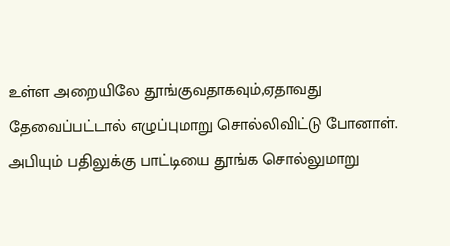உள்ள அறையிலே தூங்குவதாகவும்,ஏதாவது தேவைப்பட்டால் எழுப்புமாறு சொல்லிவிட்டு போனாள். அபியும் பதிலுக்கு பாட்டியை தூங்க சொல்லுமாறு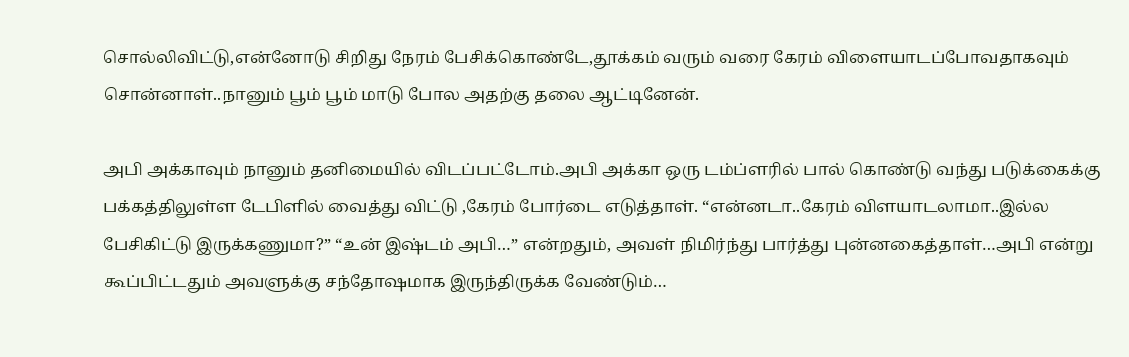சொல்லிவிட்டு,என்னோடு சிறிது நேரம் பேசிக்கொண்டே,தூக்கம் வரும் வரை கேரம் விளையாடப்போவதாகவும் சொன்னாள்..நானும் பூம் பூம் மாடு போல அதற்கு தலை ஆட்டினேன்.

அபி அக்காவும் நானும் தனிமையில் விடப்பட்டோம்.அபி அக்கா ஒரு டம்ப்ளரில் பால் கொண்டு வந்து படுக்கைக்கு பக்கத்திலுள்ள டேபிளில் வைத்து விட்டு ,கேரம் போர்டை எடுத்தாள். “என்னடா..கேரம் விளயாடலாமா..இல்ல பேசிகிட்டு இருக்கணுமா?” “உன் இஷ்டம் அபி…” என்றதும், அவள் நிமிர்ந்து பார்த்து புன்னகைத்தாள்…அபி என்று கூப்பிட்டதும் அவளுக்கு சந்தோஷமாக இருந்திருக்க வேண்டும்…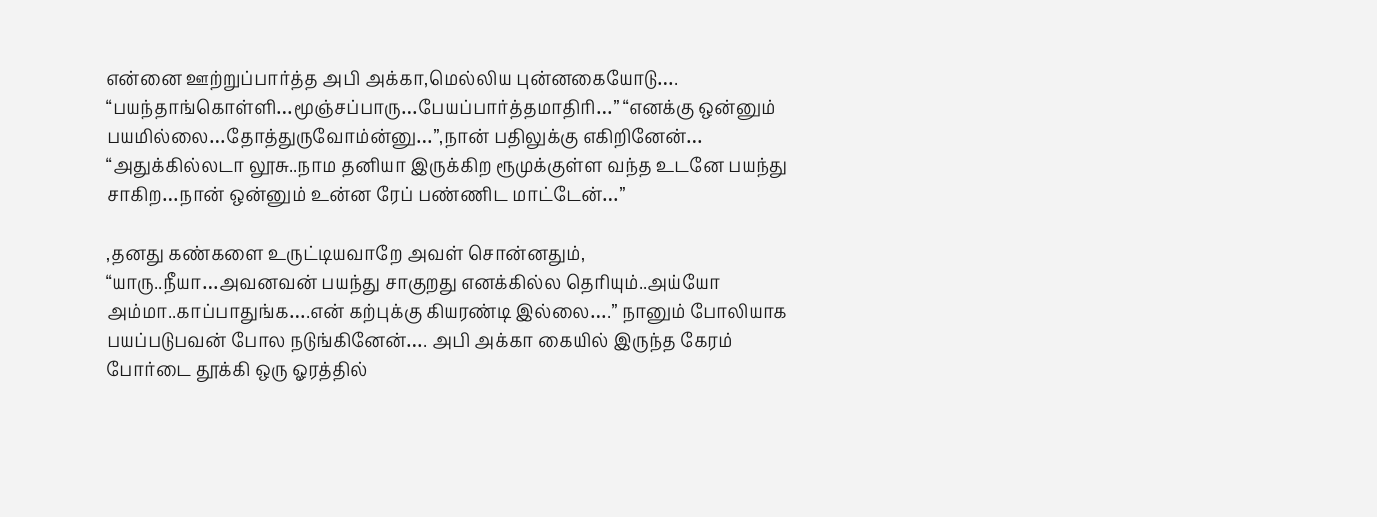என்னை ஊற்றுப்பார்த்த அபி அக்கா,மெல்லிய புன்னகையோடு…. “பயந்தாங்கொள்ளி…மூஞ்சப்பாரு…பேயப்பார்த்தமாதிரி…” “எனக்கு ஒன்னும் பயமில்லை…தோத்துருவோம்ன்னு…”,நான் பதிலுக்கு எகிறினேன்… “அதுக்கில்லடா லூசு..நாம தனியா இருக்கிற ரூமுக்குள்ள வந்த உடனே பயந்து சாகிற…நான் ஒன்னும் உன்ன ரேப் பண்ணிட மாட்டேன்…”

,தனது கண்களை உருட்டியவாறே அவள் சொன்னதும், “யாரு..நீயா…அவனவன் பயந்து சாகுறது எனக்கில்ல தெரியும்..அய்யோ அம்மா..காப்பாதுங்க….என் கற்புக்கு கியரண்டி இல்லை….” நானும் போலியாக பயப்படுபவன் போல நடுங்கினேன்…. அபி அக்கா கையில் இருந்த கேரம் போர்டை தூக்கி ஒரு ஓரத்தில்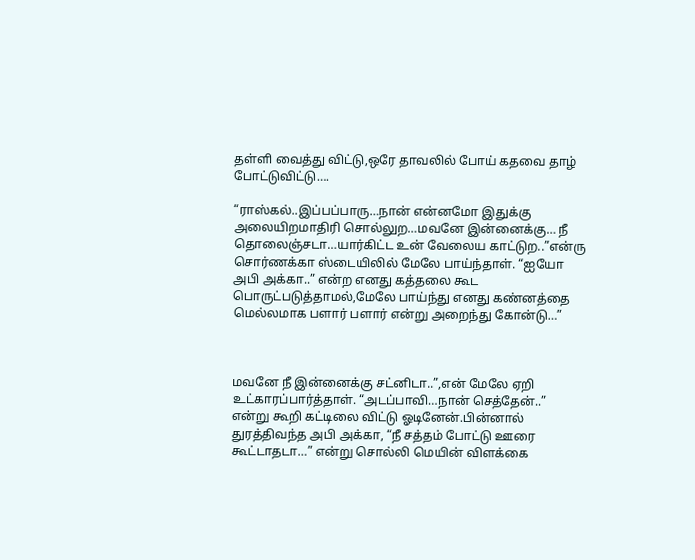தள்ளி வைத்து விட்டு,ஒரே தாவலில் போய் கதவை தாழ் போட்டுவிட்டு….

“ராஸ்கல்..இப்பப்பாரு…நான் என்னமோ இதுக்கு அலையிறமாதிரி சொல்லுற…மவனே இன்னைக்கு… நீ தொலைஞ்சடா…யார்கிட்ட உன் வேலைய காட்டுற..”என்ரு சொர்ணக்கா ஸ்டையிலில் மேலே பாய்ந்தாள். “ஐயோ அபி அக்கா..” என்ற எனது கத்தலை கூட பொருட்படுத்தாமல்,மேலே பாய்ந்து எனது கண்னத்தை மெல்லமாக பளார் பளார் என்று அறைந்து கோன்டு…”



மவனே நீ இன்னைக்கு சட்னிடா..”,என் மேலே ஏறி உட்காரப்பார்த்தாள். “அடப்பாவி…நான் செத்தேன்..” என்று கூறி கட்டிலை விட்டு ஓடினேன்.பின்னால் துரத்திவந்த அபி அக்கா, “நீ சத்தம் போட்டு ஊரை கூட்டாதடா…” என்று சொல்லி மெயின் விளக்கை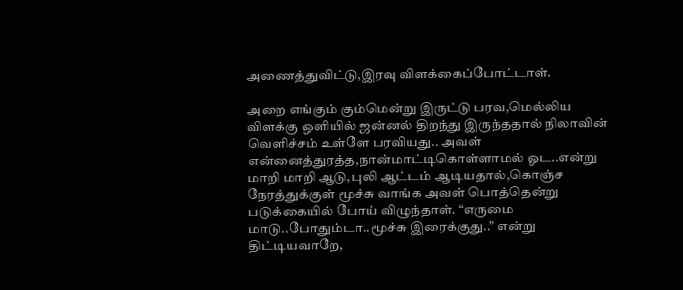அணைத்துவிட்டு,இரவு விளக்கைப்போட்டாள்.

அறை எங்கும் கும்மென்று இருட்டு பரவ,மெல்லிய விளக்கு ஒளியில் ஜன்னல் திறந்து இருந்ததால் நிலாவின் வெளிச்சம் உள்ளே பரவியது.. அவள் என்னைத்துரத்த,நான்மாட்டிகொள்ளாமல் ஓட..என்று மாறி மாறி ஆடு,புலி ஆட்டம் ஆடியதால்,கொஞ்ச நேரத்துக்குள் மூச்சு வாங்க அவள் பொத்தென்று படுக்கையில் போய் விழுந்தாள். “எருமை மாடு..போதும்டா..மூச்சு இரைக்குது..” என்று திட்டியவாறே,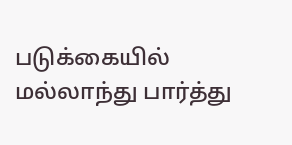படுக்கையில் மல்லாந்து பார்த்து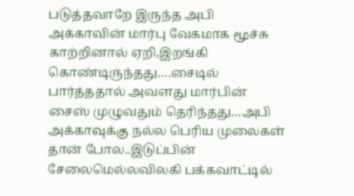படுத்தவாறே இருந்த அபி அக்காவின் மார்பு வேகமாக மூச்சு காற்றினால் ஏறி,இறங்கி கொண்டிருந்தது….சைடில் பார்த்ததால் அவளது மார்பின் சைஸ் முழுவதும் தெரிந்தது…அபி அக்காவுக்கு நல்ல பெரிய முலைகள் தான் போல..இடுப்பின் சேலைமெல்லவிலகி பக்கவாட்டில்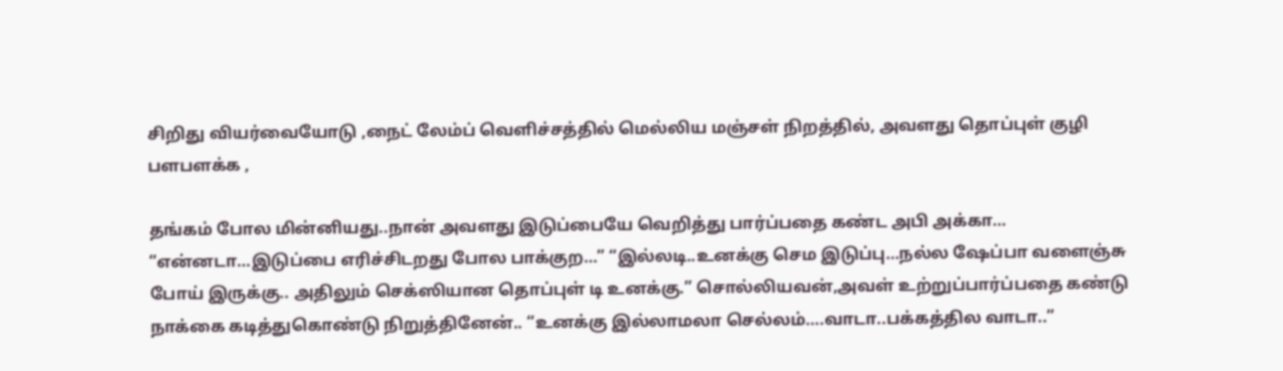சிறிது வியர்வையோடு ,நைட் லேம்ப் வெளிச்சத்தில் மெல்லிய மஞ்சள் நிறத்தில், அவளது தொப்புள் குழி பளபளக்க ,

தங்கம் போல மின்னியது..நான் அவளது இடுப்பையே வெறித்து பார்ப்பதை கண்ட அபி அக்கா… “என்னடா…இடுப்பை எரிச்சிடறது போல பாக்குற…” “இல்லடி..உனக்கு செம இடுப்பு…நல்ல ஷேப்பா வளைஞ்சு போய் இருக்கு.. அதிலும் செக்ஸியான தொப்புள் டி உனக்கு.” சொல்லியவன்,அவள் உற்றுப்பார்ப்பதை கண்டு நாக்கை கடித்துகொண்டு நிறுத்தினேன்.. “உனக்கு இல்லாமலா செல்லம்….வாடா..பக்கத்தில வாடா..”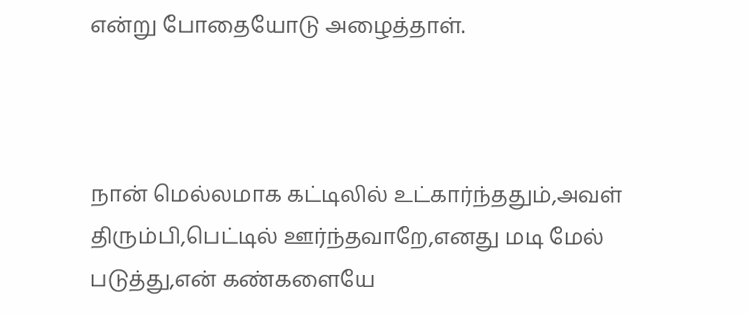என்று போதையோடு அழைத்தாள்.



நான் மெல்லமாக கட்டிலில் உட்கார்ந்ததும்,அவள் திரும்பி,பெட்டில் ஊர்ந்தவாறே,எனது மடி மேல் படுத்து,என் கண்களையே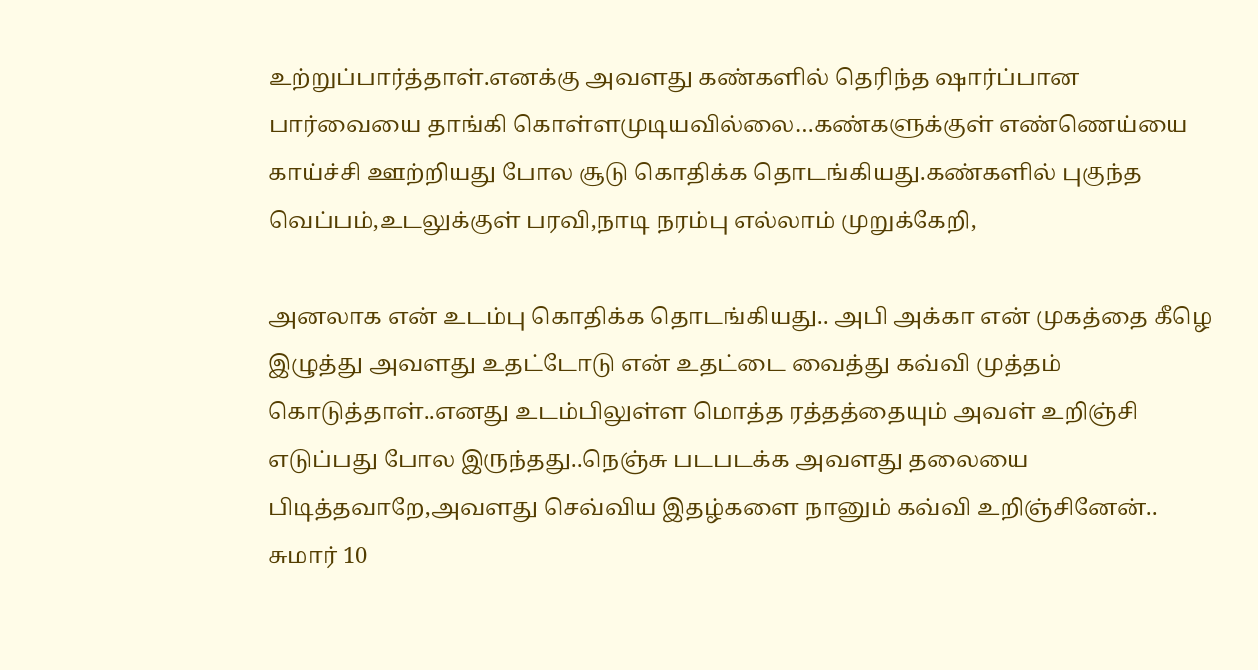உற்றுப்பார்த்தாள்.எனக்கு அவளது கண்களில் தெரிந்த ஷார்ப்பான பார்வையை தாங்கி கொள்ளமுடியவில்லை…கண்களுக்குள் எண்ணெய்யை காய்ச்சி ஊற்றியது போல சூடு கொதிக்க தொடங்கியது.கண்களில் புகுந்த வெப்பம்,உடலுக்குள் பரவி,நாடி நரம்பு எல்லாம் முறுக்கேறி,

அனலாக என் உடம்பு கொதிக்க தொடங்கியது.. அபி அக்கா என் முகத்தை கீழெ இழுத்து அவளது உதட்டோடு என் உதட்டை வைத்து கவ்வி முத்தம் கொடுத்தாள்..எனது உடம்பிலுள்ள மொத்த ரத்தத்தையும் அவள் உறிஞ்சி எடுப்பது போல இருந்தது..நெஞ்சு படபடக்க அவளது தலையை பிடித்தவாறே,அவளது செவ்விய இதழ்களை நானும் கவ்வி உறிஞ்சினேன்.. சுமார் 10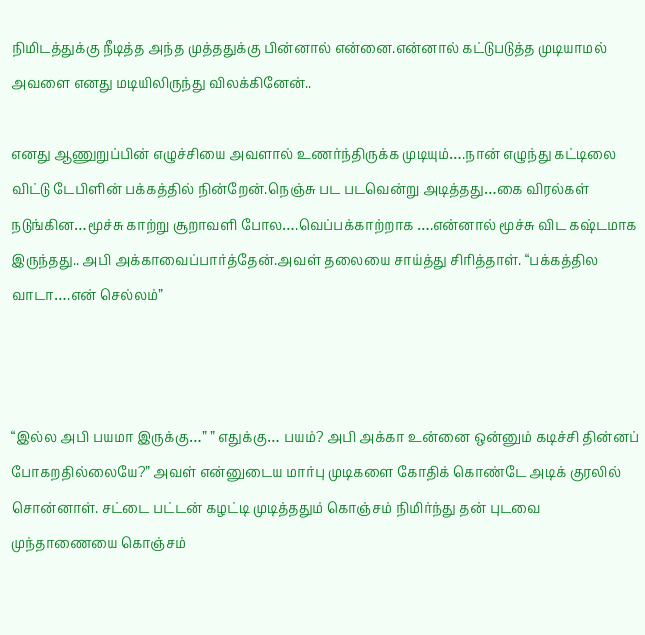நிமிடத்துக்கு நீடித்த அந்த முத்ததுக்கு பின்னால் என்னை.என்னால் கட்டுபடுத்த முடியாமல் அவளை எனது மடியிலிருந்து விலக்கினேன்..

எனது ஆணுறுப்பின் எழுச்சியை அவளால் உணர்ந்திருக்க முடியும்….நான் எழுந்து கட்டிலை விட்டு டேபிளின் பக்கத்தில் நின்றேன்.நெஞ்சு பட படவென்று அடித்தது…கை விரல்கள் நடுங்கின…மூச்சு காற்று சூறாவளி போல….வெப்பக்காற்றாக ….என்னால் மூச்சு விட கஷ்டமாக இருந்தது.. அபி அக்காவைப்பார்த்தேன்.அவள் தலையை சாய்த்து சிரித்தாள். “பக்கத்தில வாடா….என் செல்லம்”



“இல்ல அபி பயமா இருக்கு…” ” எதுக்கு… பயம்? அபி அக்கா உன்னை ஒன்னும் கடிச்சி தின்னப் போகறதில்லையே?” அவள் என்னுடைய மார்பு முடிகளை கோதிக் கொண்டே அடிக் குரலில் சொன்னாள். சட்டை பட்டன் கழட்டி முடித்ததும் கொஞ்சம் நிமிர்ந்து தன் புடவை முந்தாணையை கொஞ்சம்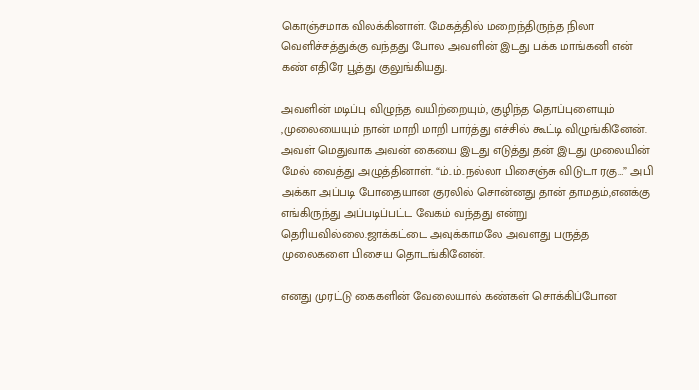கொஞ்சமாக விலக்கினாள். மேகத்தில் மறைந்திருந்த நிலா வெளிச்சத்துக்கு வந்தது போல அவளின் இடது பக்க மாங்கனி என் கண் எதிரே பூத்து குலுங்கியது.

அவளின் மடிப்பு விழுந்த வயிற்றையும், குழிந்த தொப்புளையும் ,முலையையும் நான் மாறி மாறி பார்த்து எச்சில் கூட்டி விழுங்கினேன். அவள் மெதுவாக அவன் கையை இடது எடுத்து தன் இடது முலையின் மேல் வைத்து அழுத்தினாள். “ம்..ம்..நல்லா பிசைஞ்சு விடுடா ரகு…” அபி அக்கா அப்படி போதையான குரலில் சொன்னது தான் தாமதம்,எனக்கு எங்கிருந்து அப்படிப்பட்ட வேகம் வந்தது என்று தெரியவில்லை.ஜாக்கட்டை அவுக்காமலே அவளது பருத்த முலைகளை பிசைய தொடங்கினேன்.

எனது முரட்டு கைகளின் வேலையால் கண்கள் சொக்கிப்போன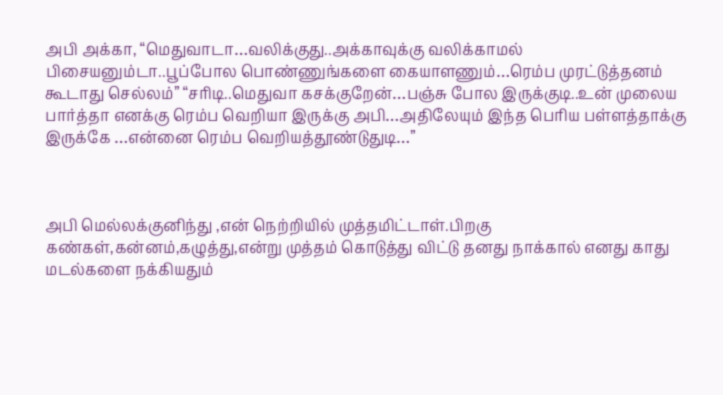அபி அக்கா, “மெதுவாடா…வலிக்குது..அக்காவுக்கு வலிக்காமல் பிசையனும்டா..பூப்போல பொண்ணுங்களை கையாளணும்…ரெம்ப முரட்டுத்தனம் கூடாது செல்லம்” “சரிடி..மெதுவா கசக்குறேன்…பஞ்சு போல இருக்குடி..உன் முலைய பார்த்தா எனக்கு ரெம்ப வெறியா இருக்கு அபி…அதிலேயும் இந்த பெரிய பள்ளத்தாக்கு இருக்கே …என்னை ரெம்ப வெறியத்தூண்டுதுடி…”



அபி மெல்லக்குனிந்து ,என் நெற்றியில் முத்தமிட்டாள்.பிறகு கண்கள்,கன்னம்,கழுத்து,என்று முத்தம் கொடுத்து விட்டு தனது நாக்கால் எனது காது மடல்களை நக்கியதும்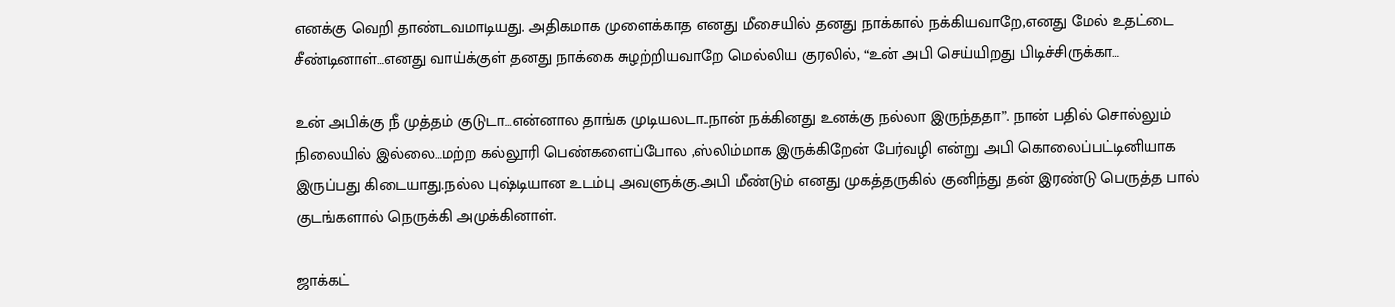எனக்கு வெறி தாண்டவமாடியது. அதிகமாக முளைக்காத எனது மீசையில் தனது நாக்கால் நக்கியவாறே,எனது மேல் உதட்டை சீண்டினாள்…எனது வாய்க்குள் தனது நாக்கை சுழற்றியவாறே மெல்லிய குரலில், “உன் அபி செய்யிறது பிடிச்சிருக்கா…

உன் அபிக்கு நீ முத்தம் குடுடா…என்னால தாங்க முடியலடா..நான் நக்கினது உனக்கு நல்லா இருந்ததா”. நான் பதில் சொல்லும் நிலையில் இல்லை…மற்ற கல்லூரி பெண்களைப்போல ,ஸ்லிம்மாக இருக்கிறேன் பேர்வழி என்று அபி கொலைப்பட்டினியாக இருப்பது கிடையாது.நல்ல புஷ்டியான உடம்பு அவளுக்கு.அபி மீண்டும் எனது முகத்தருகில் குனிந்து தன் இரண்டு பெருத்த பால் குடங்களால் நெருக்கி அமுக்கினாள்.

ஜாக்கட்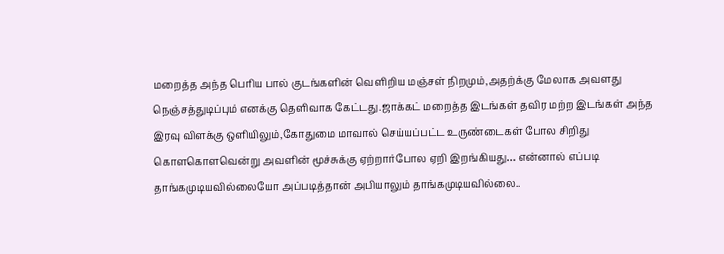மறைத்த அந்த பெரிய பால் குடங்களின் வெளிறிய மஞ்சள் நிறமும்,அதற்க்கு மேலாக அவளது நெஞ்சத்துடிப்பும் எனக்கு தெளிவாக கேட்டது.ஜாக்கட் மறைத்த இடங்கள் தவிர மற்ற இடங்கள் அந்த இரவு விளக்கு ஒளியிலும்,கோதுமை மாவால் செய்யப்பட்ட உருண்டைகள் போல சிறிது கொளகொளவென்று அவளின் மூச்சுக்கு ஏற்றார்போல ஏறி இறங்கியது… என்னால் எப்படி தாங்கமுடியவில்லையோ அப்படித்தான் அபியாலும் தாங்கமுடியவில்லை..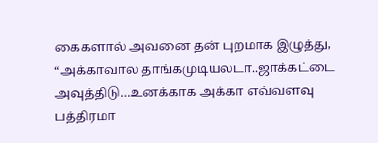கைகளால் அவனை தன் புறமாக இழுத்து, “அக்காவால தாங்கமுடியலடா..ஜாக்கட்டை அவுத்திடு…உனக்காக அக்கா எவ்வளவு பத்திரமா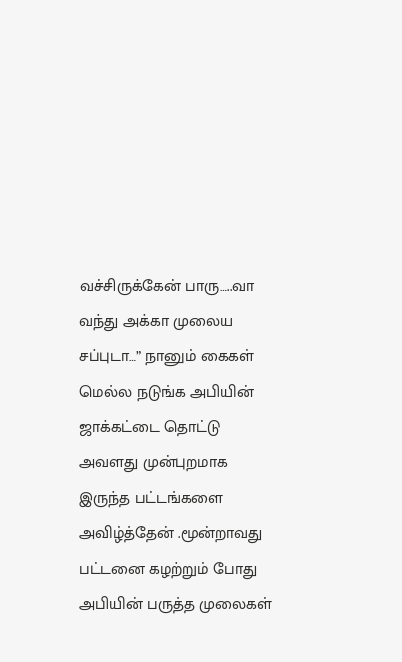வச்சிருக்கேன் பாரு…..வா வந்து அக்கா முலைய சப்புடா…” நானும் கைகள் மெல்ல நடுங்க அபியின் ஜாக்கட்டை தொட்டு அவளது முன்புறமாக இருந்த பட்டங்களை அவிழ்த்தேன் .மூன்றாவது பட்டனை கழற்றும் போது அபியின் பருத்த முலைகள்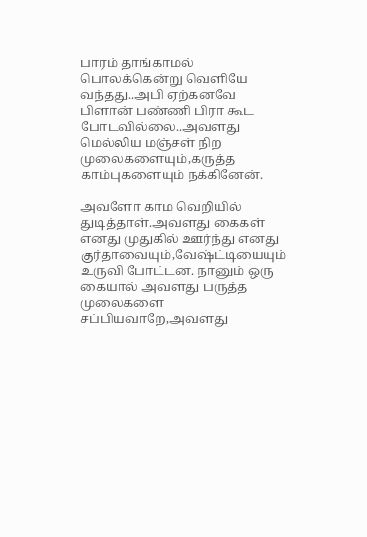பாரம் தாங்காமல் பொலக்கென்று வெளியே வந்தது..அபி ஏற்கனவே பிளான் பண்ணி பிரா கூட போடவில்லை..அவளது மெல்லிய மஞ்சள் நிற முலைகளையும்,கருத்த காம்புகளையும் நக்கினேன்.

அவளோ காம வெறியில் துடித்தாள்.அவளது கைகள் எனது முதுகில் ஊர்ந்து எனது குர்தாவையும்,வேஷ்ட்டியையும் உருவி போட்டன. நானும் ஒரு கையால் அவளது பருத்த முலைகளை சப்பியவாறே,அவளது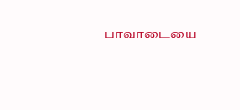பாவாடையை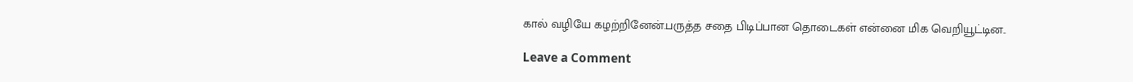கால் வழியே கழற்றினேன்.பருத்த சதை பிடிப்பான தொடைகள் என்னை மிக வெறியூட்டின..

Leave a Comment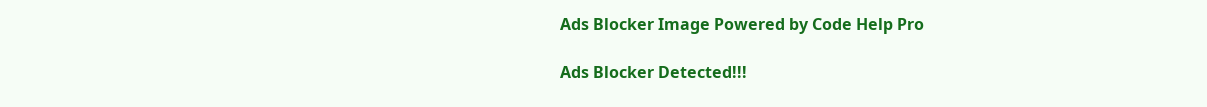Ads Blocker Image Powered by Code Help Pro

Ads Blocker Detected!!!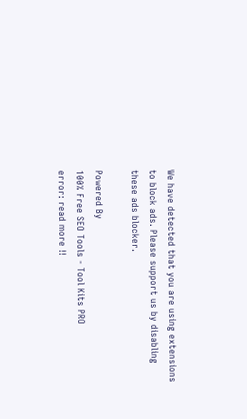We have detected that you are using extensions to block ads. Please support us by disabling these ads blocker.

Powered By
100% Free SEO Tools - Tool Kits PRO
error: read more !!